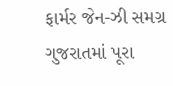ફાર્મર જેન-ઝી સમગ્ર ગુજરાતમાં પૂરા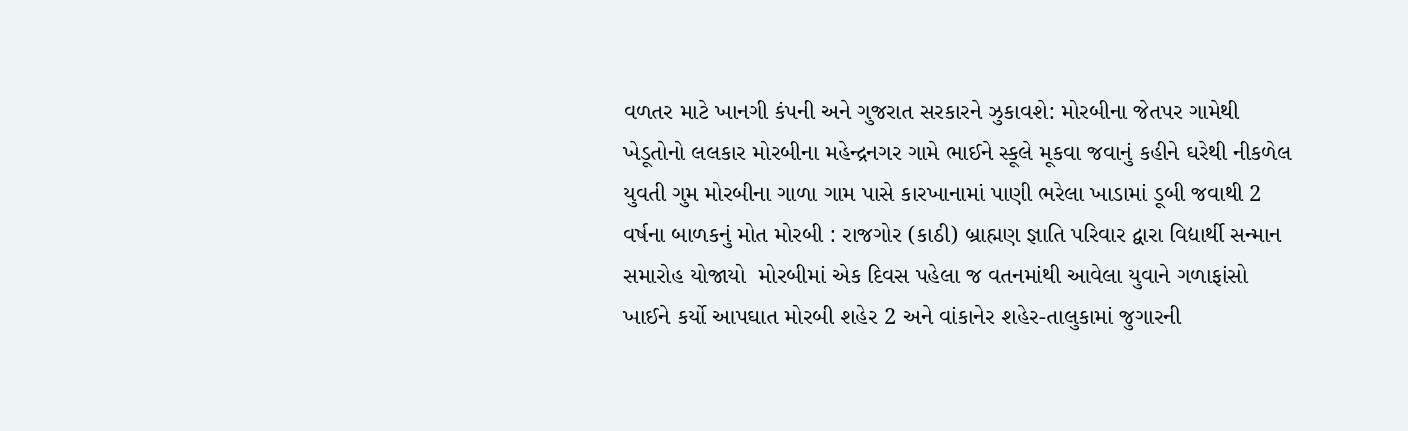વળતર માટે ખાનગી કંપની અને ગુજરાત સરકારને ઝુકાવશે: મોરબીના જેતપર ગામેથી ખેડૂતોનો લલકાર મોરબીના મહેન્દ્રનગર ગામે ભાઈને સ્કૂલે મૂકવા જવાનું કહીને ઘરેથી નીકળેલ યુવતી ગુમ મોરબીના ગાળા ગામ પાસે કારખાનામાં પાણી ભરેલા ખાડામાં ડૂબી જવાથી 2 વર્ષના બાળકનું મોત મોરબી : રાજગોર (કાઠી) બ્રાહ્મણ જ્ઞાતિ પરિવાર દ્વારા વિદ્યાર્થી સન્માન સમારોહ યોજાયો  મોરબીમાં એક દિવસ પહેલા જ વતનમાંથી આવેલા યુવાને ગળાફાંસો ખાઈને કર્યો આપઘાત મોરબી શહેર 2 અને વાંકાનેર શહેર-તાલુકામાં જુગારની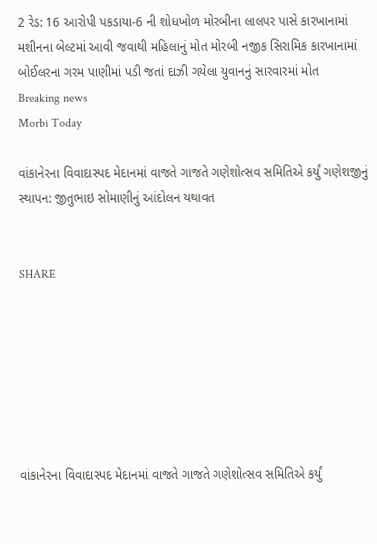2 રેડ: 16 આરોપી પકડાયા-6 ની શોધખોળ મોરબીના લાલપર પાસે કારખાનામાં મશીનના બેલ્ટમાં આવી જવાથી મહિલાનું મોત મોરબી નજીક સિરામિક કારખાનામાં બોઈલરના ગરમ પાણીમાં પડી જતાં દાઝી ગયેલા યુવાનનું સારવારમાં મોત
Breaking news
Morbi Today

વાંકાનેરના વિવાદાસ્પદ મેદાનમાં વાજતે ગાજતે ગણેશોત્સવ સમિતિએ કર્યું ગણેશજીનું સ્થાપન: જીતુભાઇ સોમાણીનું આંદોલન યથાવત


SHARE







વાંકાનેરના વિવાદાસ્પદ મેદાનમાં વાજતે ગાજતે ગણેશોત્સવ સમિતિએ કર્યું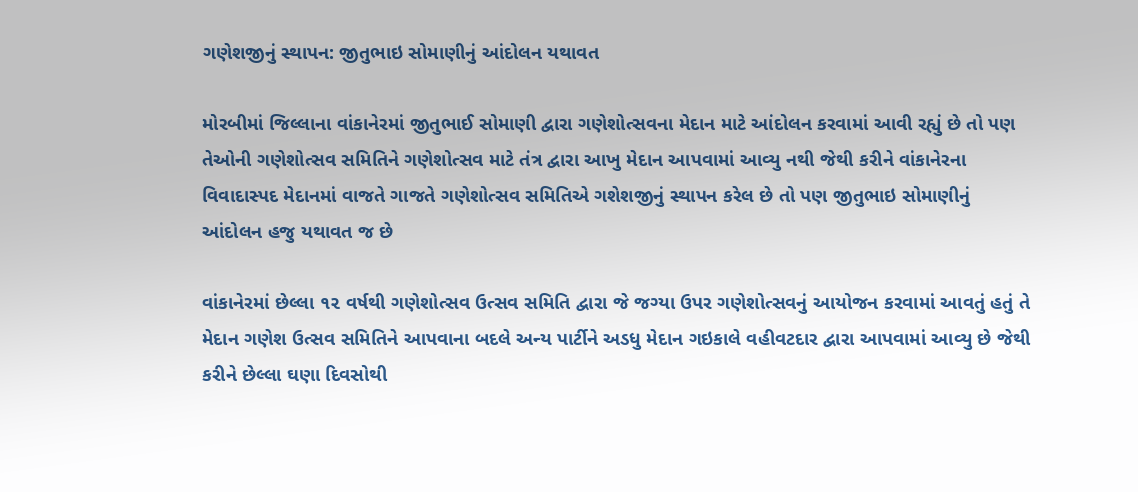ગણેશજીનું સ્થાપન: જીતુભાઇ સોમાણીનું આંદોલન યથાવત

મોરબીમાં જિલ્લાના વાંકાનેરમાં જીતુભાઈ સોમાણી દ્વારા ગણેશોત્સવના મેદાન માટે આંદોલન કરવામાં આવી રહ્યું છે તો પણ તેઓની ગણેશોત્સવ સમિતિને ગણેશોત્સવ માટે તંત્ર દ્વારા આખુ મેદાન આપવામાં આવ્યુ નથી જેથી કરીને વાંકાનેરના વિવાદાસ્પદ મેદાનમાં વાજતે ગાજતે ગણેશોત્સવ સમિતિએ ગશેશજીનું સ્થાપન કરેલ છે તો પણ જીતુભાઇ સોમાણીનું આંદોલન હજુ યથાવત જ છે

વાંકાનેરમાં છેલ્લા ૧૨ વર્ષથી ગણેશોત્સવ ઉત્સવ સમિતિ દ્વારા જે જગ્યા ઉપર ગણેશોત્સવનું આયોજન કરવામાં આવતું હતું તે મેદાન ગણેશ ઉત્સવ સમિતિને આપવાના બદલે અન્ય પાર્ટીને અડધુ મેદાન ગઇકાલે વહીવટદાર દ્વારા આપવામાં આવ્યુ છે જેથી કરીને છેલ્લા ઘણા દિવસોથી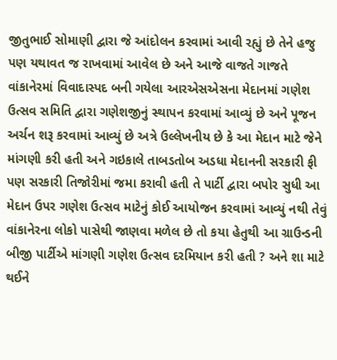જીતુભાઈ સોમાણી દ્વારા જે આંદોલન કરવામાં આવી રહ્યું છે તેને હજુ પણ યથાવત જ રાખવામાં આવેલ છે અને આજે વાજતે ગાજતે વાંકાનેરમાં વિવાદાસ્પદ બની ગયેલા આરએસએસના મેદાનમાં ગણેશ ઉત્સવ સમિતિ દ્વારા ગણેશજીનું સ્થાપન કરવામાં આવ્યું છે અને પૂજન અર્ચન શરૂ કરવામાં આવ્યું છે અત્રે ઉલ્લેખનીય છે કે આ મેદાન માટે જેને માંગણી કરી હતી અને ગઇકાલે તાબડતોબ અડધા મેદાનની સરકારી ફી પણ સરકારી તિજોરીમાં જમા કરાવી હતી તે પાર્ટી દ્વારા બપોર સુધી આ મેદાન ઉપર ગણેશ ઉત્સવ માટેનું કોઈ આયોજન કરવામાં આવ્યું નથી તેવું વાંકાનેરના લોકો પાસેથી જાણવા મળેલ છે તો કયા હેતુથી આ ગ્રાઉન્ડની બીજી પાર્ટીએ માંગણી ગણેશ ઉત્સવ દરમિયાન કરી હતી ? અને શા માટે થઈને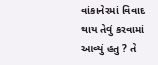વાંકાનેરમાં વિવાદ થાય તેવું કરવામાં આવ્યું હતુ ? તે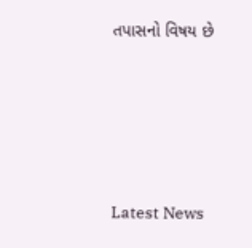તપાસનો વિષય છે






Latest News